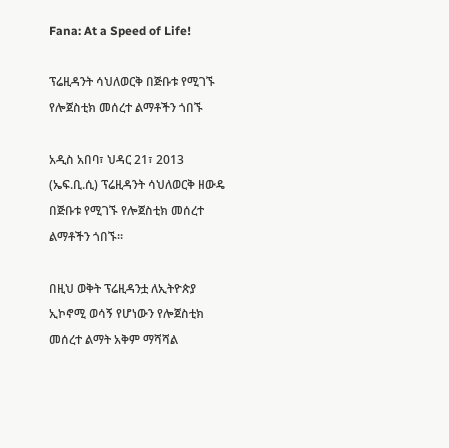Fana: At a Speed of Life!

ፕሬዚዳንት ሳህለወርቅ በጅቡቱ የሚገኙ የሎጀስቲክ መሰረተ ልማቶችን ጎበኙ

አዲስ አበባ፣ ህዳር 21፣ 2013 (ኤፍ.ቢ.ሲ) ፕሬዚዳንት ሳህለወርቅ ዘውዴ በጅቡቱ የሚገኙ የሎጀስቲክ መሰረተ ልማቶችን ጎበኙ።

በዚህ ወቅት ፕሬዚዳንቷ ለኢትዮጵያ ኢኮኖሚ ወሳኝ የሆነውን የሎጀስቲክ መሰረተ ልማት አቅም ማሻሻል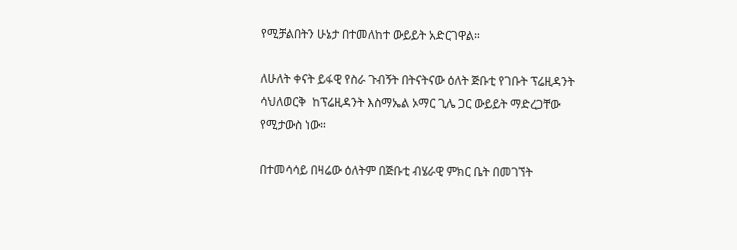የሚቻልበትን ሁኔታ በተመለከተ ውይይት አድርገዋል።

ለሁለት ቀናት ይፋዊ የስራ ጉብኝት በትናትናው ዕለት ጅቡቲ የገቡት ፕሬዚዳንት ሳህለወርቅ  ከፕሬዚዳንት እስማኤል ኦማር ጊሌ ጋር ውይይት ማድረጋቸው የሚታውስ ነው።

በተመሳሳይ በዛሬው ዕለትም በጅቡቲ ብሄራዊ ምክር ቤት በመገኘት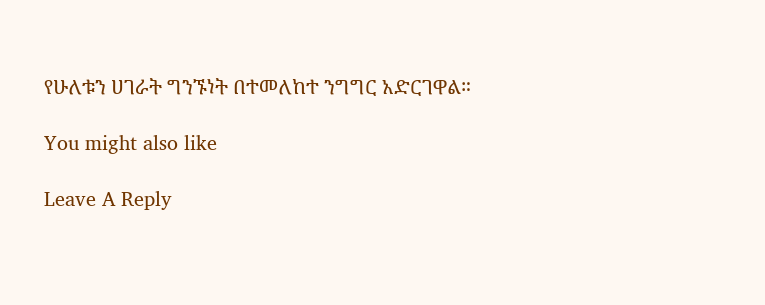የሁለቱን ሀገራት ግንኙነት በተመለከተ ንግግር አድርገዋል።

You might also like

Leave A Reply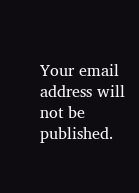Your email address will not be published.